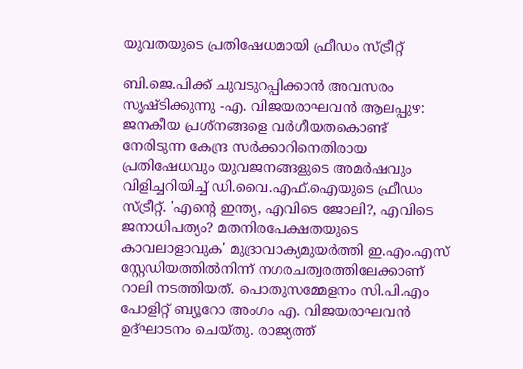യുവതയുടെ പ്രതിഷേധമായി ഫ്രീഡം സ്ട്രീറ്റ്

ബി.ജെ.പിക്ക് ചുവടുറപ്പിക്കാൻ അവസരം സൃഷ്ടിക്കുന്നു -എ. വിജയരാഘവൻ ആലപ്പുഴ: ജനകീയ പ്രശ്നങ്ങളെ വർഗീയതകൊണ്ട് നേരിടുന്ന കേന്ദ്ര സർക്കാറിനെതിരായ പ്രതിഷേധവും യുവജനങ്ങളുടെ അമർഷവും വിളിച്ചറിയിച്ച് ഡി.വൈ.എഫ്.ഐയുടെ ഫ്രീഡം സ്ട്രീറ്റ്. 'എന്‍റെ ഇന്ത്യ, എവിടെ ജോലി?, എവിടെ ജനാധിപത്യം? മതനിരപേക്ഷതയുടെ കാവലാളാവുക' മുദ്രാവാക്യമുയർത്തി ഇ.എം.എസ് സ്റ്റേഡിയത്തിൽനിന്ന് നഗരചത്വരത്തിലേക്കാണ് റാലി നടത്തിയത്. പൊതുസമ്മേളനം സി.പി.എം പോളിറ്റ് ബ്യൂറോ അംഗം എ. വിജയരാഘവൻ ഉദ്ഘാടനം ചെയ്തു. രാജ്യത്ത്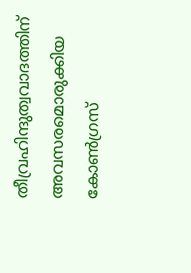തീവ്രഹിന്ദുത്വവാദത്തിന് അവസരമൊരുക്കിയ കോൺഗ്രസ്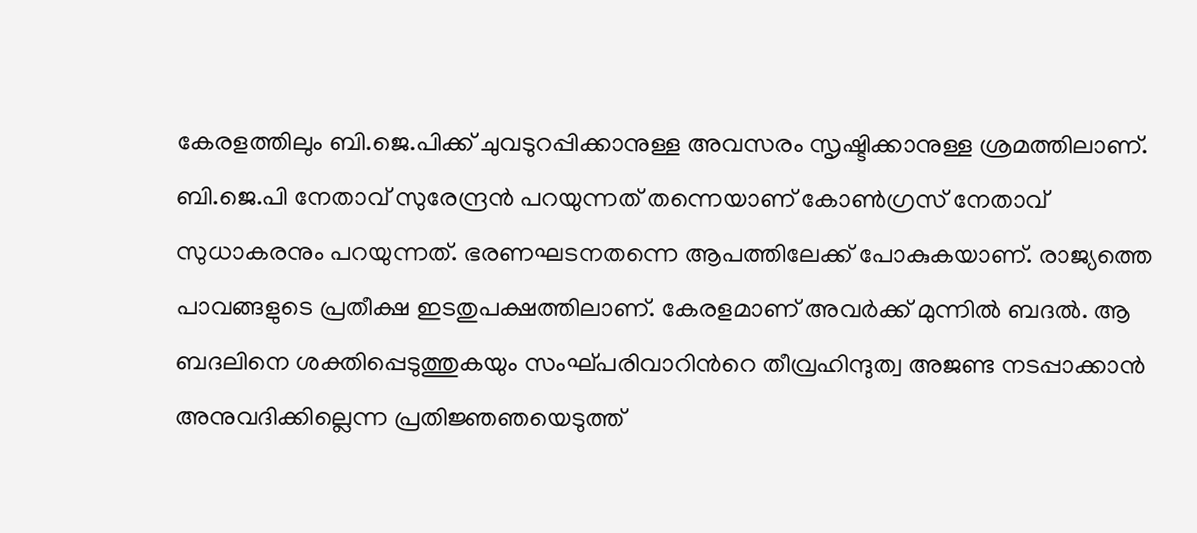കേരളത്തിലും ബി.ജെ.പിക്ക് ചുവടുറപ്പിക്കാനുള്ള അവസരം സൃഷ്ടിക്കാനുള്ള ശ്രമത്തിലാണ്. ബി.ജെ.പി നേതാവ് സുരേന്ദ്രൻ പറയുന്നത് തന്നെയാണ് കോൺഗ്രസ് നേതാവ് സുധാകരനും പറയുന്നത്. ഭരണഘടനതന്നെ ആപത്തിലേക്ക് പോകുകയാണ്. രാജ്യത്തെ പാവങ്ങളുടെ പ്രതീക്ഷ ഇടതുപക്ഷത്തിലാണ്. കേരളമാണ് അവർക്ക് മുന്നിൽ ബദൽ. ആ ബദലിനെ ശക്തിപ്പെടുത്തുകയും സംഘ്പരിവാറിന്‍റെ തീവ്രഹിന്ദുത്വ അജണ്ട നടപ്പാക്കാൻ അനുവദിക്കില്ലെന്ന പ്രതിജ്ഞഞയെടുത്ത്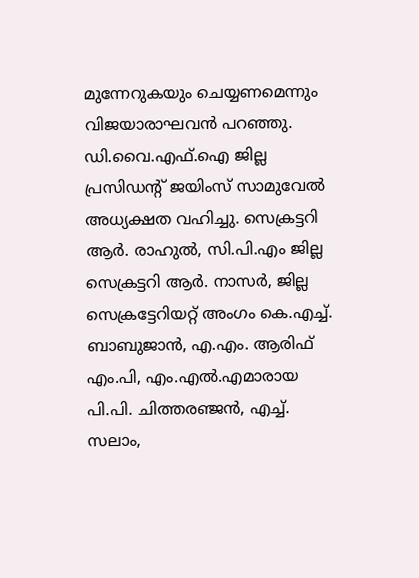മുന്നേറുകയും ചെയ്യണമെന്നും വിജയാരാഘവൻ പറഞ്ഞു. ഡി.വൈ.എഫ്.ഐ ജില്ല പ്രസിഡന്‍റ് ജയിംസ് സാമുവേൽ അധ്യക്ഷത വഹിച്ചു. സെക്രട്ടറി ആർ. രാഹുൽ, സി.പി.എം ജില്ല സെക്രട്ടറി ആർ. നാസർ, ജില്ല സെക്രട്ടേറിയറ്റ് അംഗം കെ.എച്ച്. ബാബുജാൻ, എ.എം. ആരിഫ് എം.പി, എം.എൽ.എമാരായ പി.പി. ചിത്തരഞ്ജൻ, എച്ച്. സലാം,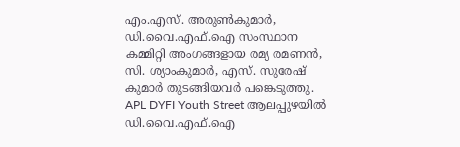എം.എസ്. അരുൺകുമാർ, ഡി.വൈ.എഫ്.ഐ സംസ്ഥാന കമ്മിറ്റി അംഗങ്ങളായ രമ്യ രമണൻ, സി. ശ്യാംകുമാർ, എസ്. സുരേഷ് കുമാർ തുടങ്ങിയവർ പങ്കെടുത്തു. APL DYFI Youth Street ആലപ്പുഴയിൽ ഡി.വൈ.എഫ്.ഐ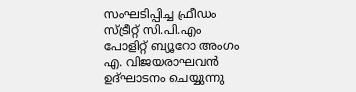സംഘടിപ്പിച്ച ഫ്രീഡം സ്ട്രീറ്റ് സി.പി.എം പോളിറ്റ് ബ്യൂറോ അംഗം എ. വിജയരാഘവൻ ഉദ്ഘാടനം ചെയ്യുന്നു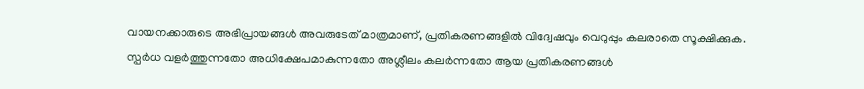വായനക്കാരുടെ അഭിപ്രായങ്ങള്‍ അവരുടേത് മാത്രമാണ്, പ്രതികരണങ്ങളിൽ വിദ്വേഷവും വെറുപ്പും കലരാതെ സൂക്ഷിക്കുക. സ്പർധ വളർത്തുന്നതോ അധിക്ഷേപമാകുന്നതോ അശ്ലീലം കലർന്നതോ ആയ പ്രതികരണങ്ങൾ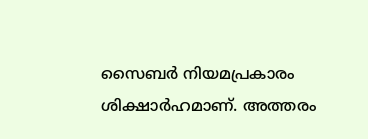സൈബർ നിയമപ്രകാരം ശിക്ഷാർഹമാണ്. അത്തരം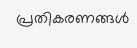പ്രതികരണങ്ങൾ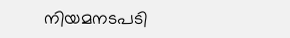നിയമനടപടി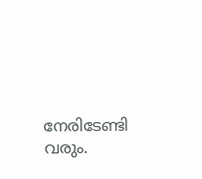നേരിടേണ്ടി വരും.